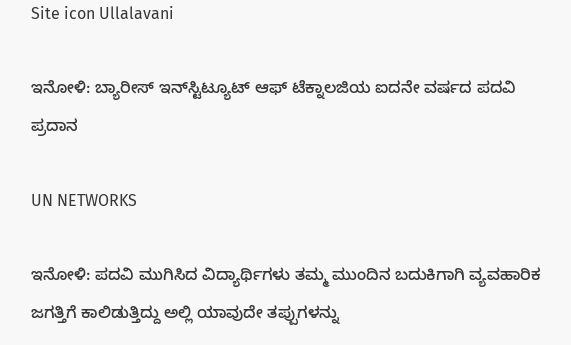Site icon Ullalavani

ಇನೋಳಿ: ಬ್ಯಾರೀಸ್ ಇನ್‍ಸ್ಟಿಟ್ಯೂಟ್ ಆಫ್ ಟೆಕ್ನಾಲಜಿಯ ಐದನೇ ವರ್ಷದ ಪದವಿ ಪ್ರದಾನ

UN NETWORKS

ಇನೋಳಿ: ಪದವಿ ಮುಗಿಸಿದ ವಿದ್ಯಾರ್ಥಿಗಳು ತಮ್ಮ ಮುಂದಿನ ಬದುಕಿಗಾಗಿ ವ್ಯವಹಾರಿಕ ಜಗತ್ತಿಗೆ ಕಾಲಿಡುತ್ತಿದ್ದು ಅಲ್ಲಿ ಯಾವುದೇ ತಪ್ಪುಗಳನ್ನು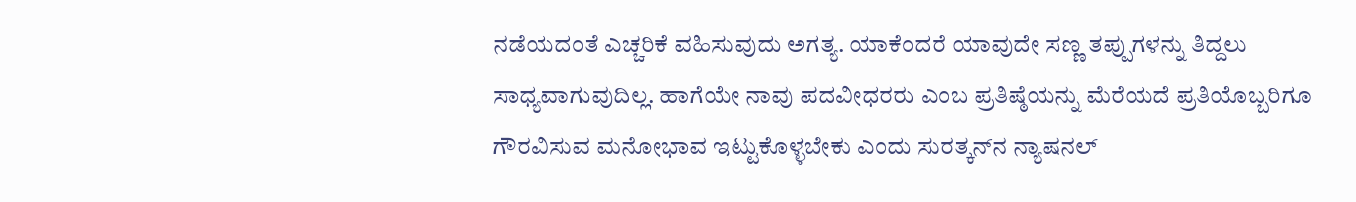ನಡೆಯದಂತೆ ಎಚ್ಚರಿಕೆ ವಹಿಸುವುದು ಅಗತ್ಯ. ಯಾಕೆಂದರೆ ಯಾವುದೇ ಸಣ್ಣ ತಪ್ಪುಗಳನ್ನು ತಿದ್ದಲು ಸಾಧ್ಯವಾಗುವುದಿಲ್ಲ. ಹಾಗೆಯೇ ನಾವು ಪದವೀಧರರು ಎಂಬ ಪ್ರತಿಷ್ಠೆಯನ್ನು ಮೆರೆಯದೆ ಪ್ರತಿಯೊಬ್ಬರಿಗೂ ಗೌರವಿಸುವ ಮನೋಭಾವ ಇಟ್ಟುಕೊಳ್ಳಬೇಕು ಎಂದು ಸುರತ್ಕನ್‍ನ ನ್ಯಾಷನಲ್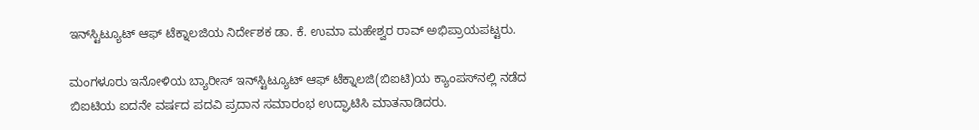ಇನ್‍ಸ್ಟಿಟ್ಯೂಟ್ ಆಫ್ ಟೆಕ್ನಾಲಜಿಯ ನಿರ್ದೇಶಕ ಡಾ. ಕೆ. ಉಮಾ ಮಹೇಶ್ವರ ರಾವ್ ಅಭಿಪ್ರಾಯಪಟ್ಟರು.

ಮಂಗಳೂರು ಇನೋಳಿಯ ಬ್ಯಾರೀಸ್ ಇನ್‍ಸ್ಟಿಟ್ಯೂಟ್ ಆಫ್ ಟೆಕ್ನಾಲಜಿ(ಬಿಐಟಿ)ಯ ಕ್ಯಾಂಪಸ್‍ನಲ್ಲಿ ನಡೆದ ಬಿಐಟಿಯ ಐದನೇ ವರ್ಷದ ಪದವಿ ಪ್ರದಾನ ಸಮಾರಂಭ ಉದ್ಘಾಟಿಸಿ ಮಾತನಾಡಿದರು.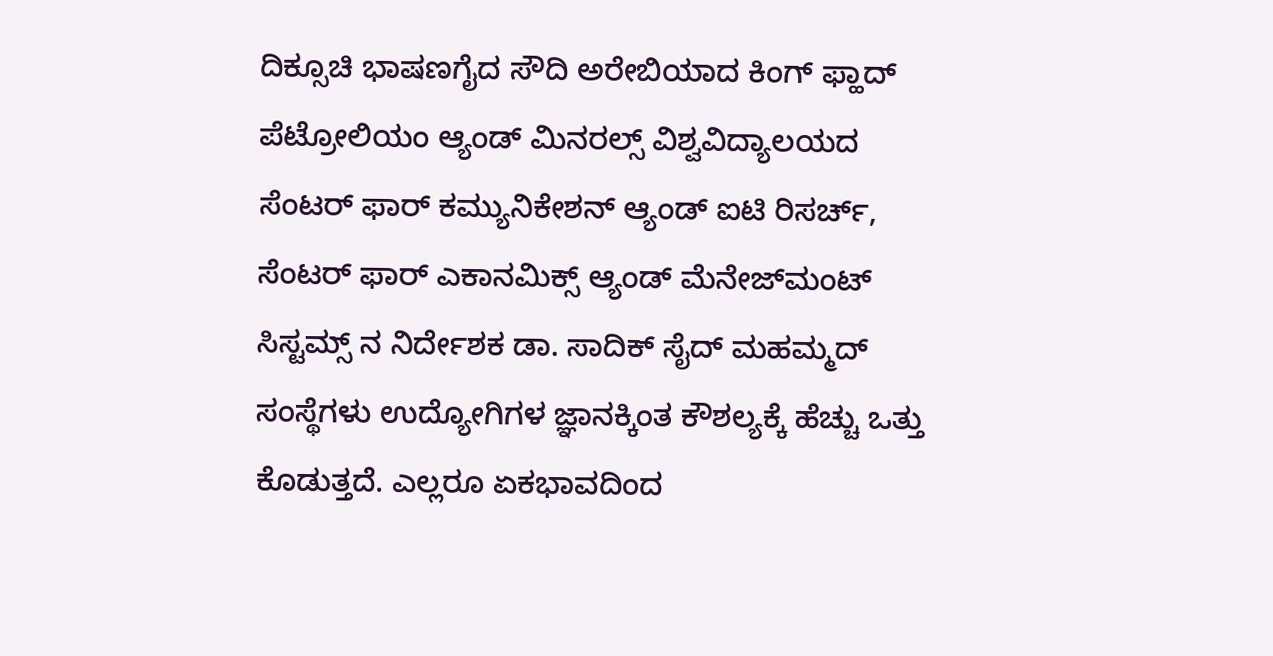ದಿಕ್ಸೂಚಿ ಭಾಷಣಗೈದ ಸೌದಿ ಅರೇಬಿಯಾದ ಕಿಂಗ್ ಫ್ಹಾದ್ ಪೆಟ್ರೋಲಿಯಂ ಆ್ಯಂಡ್ ಮಿನರಲ್ಸ್ ವಿಶ್ವವಿದ್ಯಾಲಯದ ಸೆಂಟರ್ ಫಾರ್ ಕಮ್ಯುನಿಕೇಶನ್ ಆ್ಯಂಡ್ ಐಟಿ ರಿಸರ್ಚ್, ಸೆಂಟರ್ ಫಾರ್ ಎಕಾನಮಿಕ್ಸ್ ಆ್ಯಂಡ್ ಮೆನೇಜ್‍ಮಂಟ್ ಸಿಸ್ಟಮ್ಸ್ ನ ನಿರ್ದೇಶಕ ಡಾ. ಸಾದಿಕ್ ಸೈದ್ ಮಹಮ್ಮದ್ ಸಂಸ್ಥೆಗಳು ಉದ್ಯೋಗಿಗಳ ಜ್ಞಾನಕ್ಕಿಂತ ಕೌಶಲ್ಯಕ್ಕೆ ಹೆಚ್ಚು ಒತ್ತು ಕೊಡುತ್ತದೆ. ಎಲ್ಲರೂ ಏಕಭಾವದಿಂದ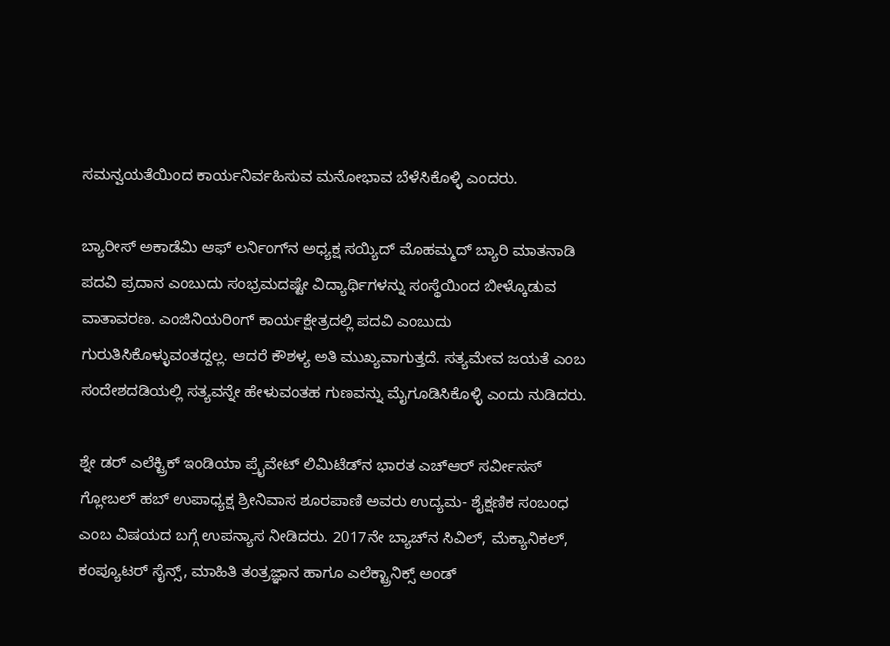ಸಮನ್ವಯತೆಯಿಂದ ಕಾರ್ಯನಿರ್ವಹಿಸುವ ಮನೋಭಾವ ಬೆಳೆಸಿಕೊಳ್ಳಿ ಎಂದರು.

ಬ್ಯಾರೀಸ್ ಅಕಾಡೆಮಿ ಆಫ್ ಲರ್ನಿಂಗ್‍ನ ಅಧ್ಯಕ್ಷ ಸಯ್ಯಿದ್ ಮೊಹಮ್ಮದ್ ಬ್ಯಾರಿ ಮಾತನಾಡಿ ಪದವಿ ಪ್ರದಾನ ಎಂಬುದು ಸಂಭ್ರಮದಷ್ಟೇ ವಿದ್ಯಾರ್ಥಿಗಳನ್ನು ಸಂಸ್ಥೆಯಿಂದ ಬೀಳ್ಕೊಡುವ ವಾತಾವರಣ. ಎಂಜಿನಿಯರಿಂಗ್ ಕಾರ್ಯಕ್ಷೇತ್ರದಲ್ಲಿ ಪದವಿ ಎಂಬುದು ಗುರುತಿಸಿಕೊಳ್ಳುವಂತದ್ದಲ್ಲ. ಆದರೆ ಕೌಶಳ್ಯ ಅತಿ ಮುಖ್ಯವಾಗುತ್ತದೆ. ಸತ್ಯಮೇವ ಜಯತೆ ಎಂಬ ಸಂದೇಶದಡಿಯಲ್ಲಿ ಸತ್ಯವನ್ನೇ ಹೇಳುವಂತಹ ಗುಣವನ್ನು ಮೈಗೂಡಿಸಿಕೊಳ್ಳಿ ಎಂದು ನುಡಿದರು.

ಶ್ನೇ ಡರ್ ಎಲೆಕ್ಟ್ರಿಕ್ ಇಂಡಿಯಾ ಪ್ರೈವೇಟ್ ಲಿಮಿಟೆಡ್‍ನ ಭಾರತ ಎಚ್‍ಆರ್ ಸರ್ವೀಸಸ್ ಗ್ಲೋಬಲ್ ಹಬ್ ಉಪಾಧ್ಯಕ್ಷ ಶ್ರೀನಿವಾಸ ಶೂರಪಾಣಿ ಅವರು ಉದ್ಯಮ- ಶೈಕ್ಷಣಿಕ ಸಂಬಂಧ ಎಂಬ ವಿಷಯದ ಬಗ್ಗೆ ಉಪನ್ಯಾಸ ನೀಡಿದರು. 2017ನೇ ಬ್ಯಾಚ್‍ನ ಸಿವಿಲ್, ಮೆಕ್ಯಾನಿಕಲ್, ಕಂಪ್ಯೂಟರ್ ಸೈನ್ಸ್, ಮಾಹಿತಿ ತಂತ್ರಜ್ಞಾನ ಹಾಗೂ ಎಲೆಕ್ಟ್ರಾನಿಕ್ಸ್ ಅಂಡ್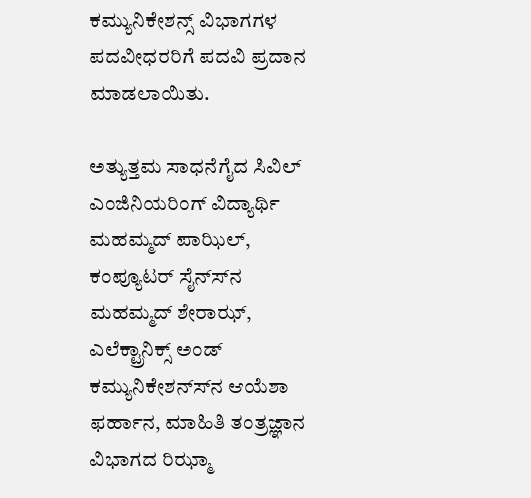ಕಮ್ಯುನಿಕೇಶನ್ಸ್ ವಿಭಾಗಗಳ ಪದವೀಧರರಿಗೆ ಪದವಿ ಪ್ರದಾನ ಮಾಡಲಾಯಿತು.

ಅತ್ಯುತ್ತಮ ಸಾಧನೆಗೈದ ಸಿವಿಲ್ ಎಂಜಿನಿಯರಿಂಗ್ ವಿದ್ಯಾರ್ಥಿ ಮಹಮ್ಮದ್ ಪಾಝಿಲ್, ಕಂಪ್ಯೂಟರ್ ಸೈನ್ಸ್‍ನ ಮಹಮ್ಮದ್ ಶೇರಾಝ್, ಎಲೆಕ್ಟ್ರಾನಿಕ್ಸ್ ಅಂಡ್ ಕಮ್ಯುನಿಕೇಶನ್ಸ್‍ನ ಆಯೆಶಾ ಫರ್ಹಾನ, ಮಾಹಿತಿ ತಂತ್ರಜ್ಞಾನ ವಿಭಾಗದ ರಿಝ್ಮಾ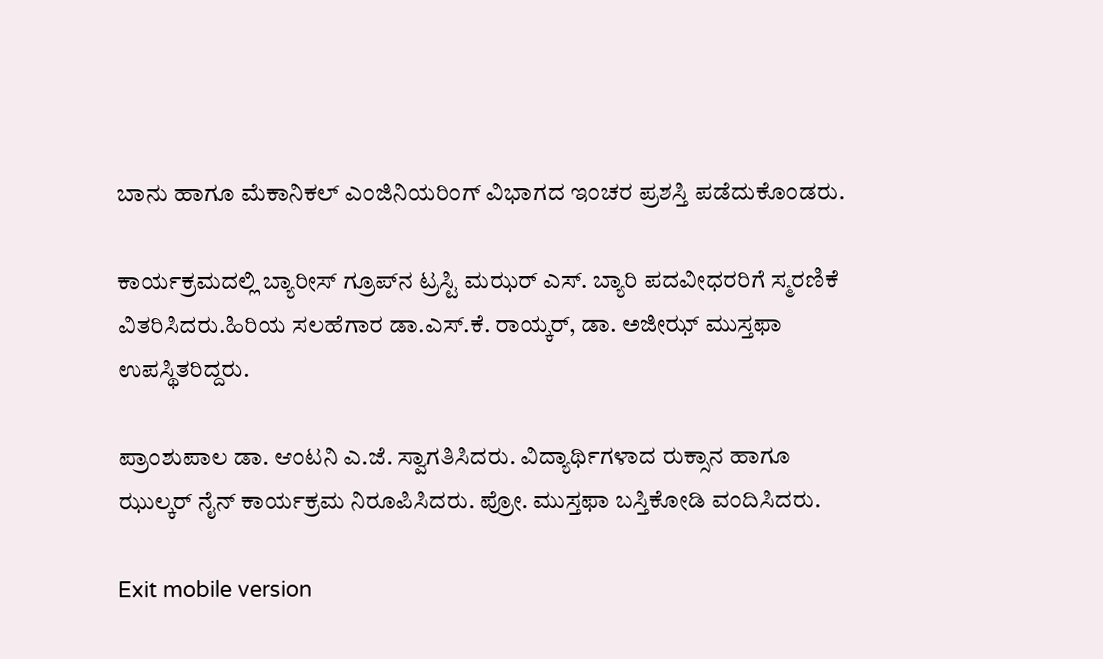ಬಾನು ಹಾಗೂ ಮೆಕಾನಿಕಲ್ ಎಂಜಿನಿಯರಿಂಗ್ ವಿಭಾಗದ ಇಂಚರ ಪ್ರಶಸ್ತಿ ಪಡೆದುಕೊಂಡರು.

ಕಾರ್ಯಕ್ರಮದಲ್ಲಿ ಬ್ಯಾರೀಸ್ ಗ್ರೂಪ್‍ನ ಟ್ರಸ್ಟಿ ಮಝರ್ ಎಸ್. ಬ್ಯಾರಿ ಪದವೀಧರರಿಗೆ ಸ್ಮರಣಿಕೆ ವಿತರಿಸಿದರು.ಹಿರಿಯ ಸಲಹೆಗಾರ ಡಾ.ಎಸ್.ಕೆ. ರಾಯ್ಕರ್, ಡಾ. ಅಜೀಝ್ ಮುಸ್ತಫಾ ಉಪಸ್ಥಿತರಿದ್ದರು.

ಪ್ರಾಂಶುಪಾಲ ಡಾ. ಆಂಟನಿ ಎ.ಜೆ. ಸ್ವಾಗತಿಸಿದರು. ವಿದ್ಯಾರ್ಥಿಗಳಾದ ರುಕ್ಸಾನ ಹಾಗೂ ಝುಲ್ಕರ್ ನೈನ್ ಕಾರ್ಯಕ್ರಮ ನಿರೂಪಿಸಿದರು. ಪ್ರೋ. ಮುಸ್ತಫಾ ಬಸ್ತಿಕೋಡಿ ವಂದಿಸಿದರು.

Exit mobile version